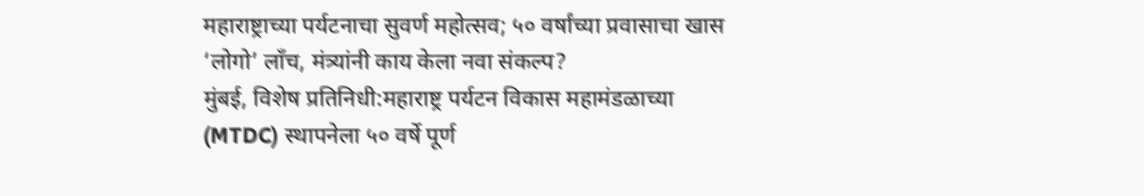महाराष्ट्राच्या पर्यटनाचा सुवर्ण महोत्सव; ५० वर्षांच्या प्रवासाचा खास ‘लोगो’ लाँच, मंत्र्यांनी काय केला नवा संकल्प?
मुंबई, विशेष प्रतिनिधी:महाराष्ट्र पर्यटन विकास महामंडळाच्या (MTDC) स्थापनेला ५० वर्षे पूर्ण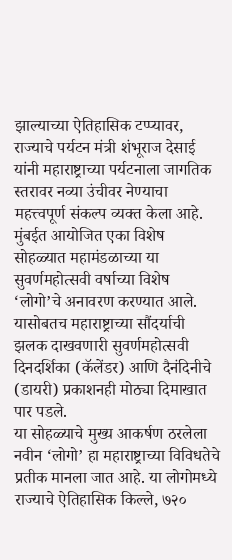झाल्याच्या ऐतिहासिक टप्प्यावर, राज्याचे पर्यटन मंत्री शंभूराज देसाई यांनी महाराष्ट्राच्या पर्यटनाला जागतिक स्तरावर नव्या उंचीवर नेण्याचा महत्त्वपूर्ण संकल्प व्यक्त केला आहे. मुंबईत आयोजित एका विशेष सोहळ्यात महामंडळाच्या या सुवर्णमहोत्सवी वर्षाच्या विशेष ‘लोगो’चे अनावरण करण्यात आले. यासोबतच महाराष्ट्राच्या सौंदर्याची झलक दाखवणारी सुवर्णमहोत्सवी दिनदर्शिका (कॅलेंडर) आणि दैनंदिनीचे (डायरी) प्रकाशनही मोठ्या दिमाखात पार पडले.
या सोहळ्याचे मुख्य आकर्षण ठरलेला नवीन ‘लोगो’ हा महाराष्ट्राच्या विविधतेचे प्रतीक मानला जात आहे. या लोगोमध्ये राज्याचे ऐतिहासिक किल्ले, ७२०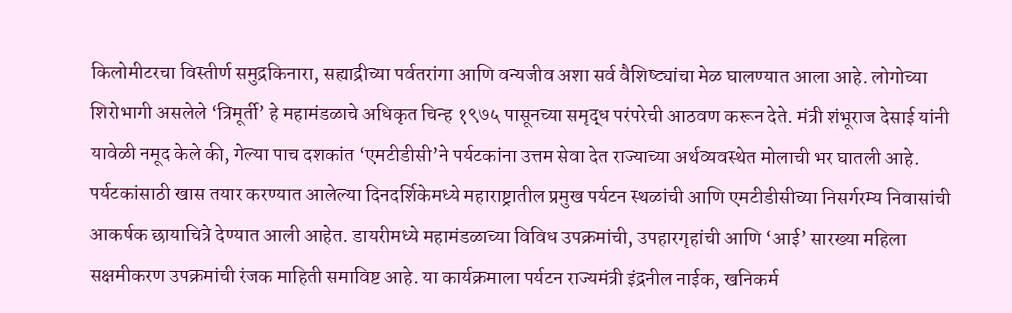किलोमीटरचा विस्तीर्ण समुद्रकिनारा, सह्याद्रीच्या पर्वतरांगा आणि वन्यजीव अशा सर्व वैशिष्ट्यांचा मेळ घालण्यात आला आहे. लोगोच्या शिरोभागी असलेले ‘त्रिमूर्ती’ हे महामंडळाचे अधिकृत चिन्ह १९७५ पासूनच्या समृद्ध परंपरेची आठवण करून देते. मंत्री शंभूराज देसाई यांनी यावेळी नमूद केले की, गेल्या पाच दशकांत ‘एमटीडीसी’ने पर्यटकांना उत्तम सेवा देत राज्याच्या अर्थव्यवस्थेत मोलाची भर घातली आहे.
पर्यटकांसाठी खास तयार करण्यात आलेल्या दिनदर्शिकेमध्ये महाराष्ट्रातील प्रमुख पर्यटन स्थळांची आणि एमटीडीसीच्या निसर्गरम्य निवासांची आकर्षक छायाचित्रे देण्यात आली आहेत. डायरीमध्ये महामंडळाच्या विविध उपक्रमांची, उपहारगृहांची आणि ‘आई’ सारख्या महिला सक्षमीकरण उपक्रमांची रंजक माहिती समाविष्ट आहे. या कार्यक्रमाला पर्यटन राज्यमंत्री इंद्रनील नाईक, खनिकर्म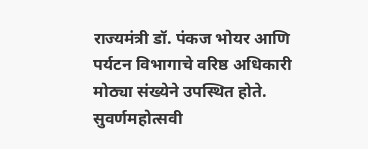राज्यमंत्री डॉ. पंकज भोयर आणि पर्यटन विभागाचे वरिष्ठ अधिकारी मोठ्या संख्येने उपस्थित होते. सुवर्णमहोत्सवी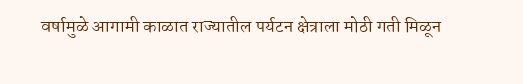वर्षामुळे आगामी काळात राज्यातील पर्यटन क्षेत्राला मोठी गती मिळून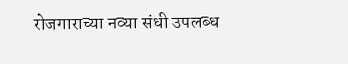रोजगाराच्या नव्या संधी उपलब्ध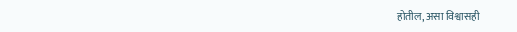होतील, असा विश्वासही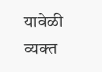यावेळी व्यक्त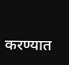करण्यात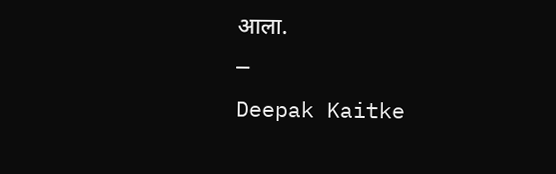आला.
—
Deepak Kaitke